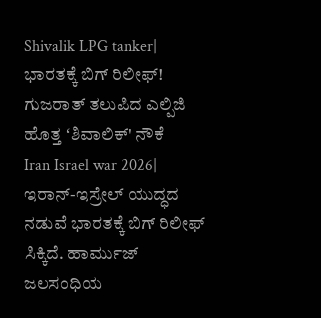Shivalik LPG tanker| ಭಾರತಕ್ಕೆ ಬಿಗ್ ರಿಲೀಫ್! ಗುಜರಾತ್ ತಲುಪಿದ ಎಲ್ಪಿಜಿ ಹೊತ್ತ ʻಶಿವಾಲಿಕ್' ನೌಕೆ
Iran Israel war 2026| ಇರಾನ್-ಇಸ್ರೇಲ್ ಯುದ್ಧದ ನಡುವೆ ಭಾರತಕ್ಕೆ ಬಿಗ್ ರಿಲೀಫ್ ಸಿಕ್ಕಿದೆ. ಹಾರ್ಮುಜ್ ಜಲಸಂಧಿಯ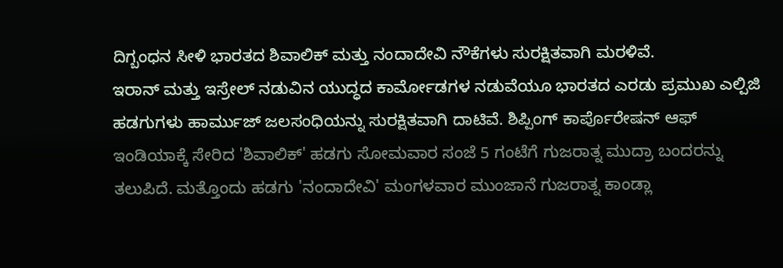ದಿಗ್ಬಂಧನ ಸೀಳಿ ಭಾರತದ ಶಿವಾಲಿಕ್ ಮತ್ತು ನಂದಾದೇವಿ ನೌಕೆಗಳು ಸುರಕ್ಷಿತವಾಗಿ ಮರಳಿವೆ.
ಇರಾನ್ ಮತ್ತು ಇಸ್ರೇಲ್ ನಡುವಿನ ಯುದ್ಧದ ಕಾರ್ಮೋಡಗಳ ನಡುವೆಯೂ ಭಾರತದ ಎರಡು ಪ್ರಮುಖ ಎಲ್ಪಿಜಿ ಹಡಗುಗಳು ಹಾರ್ಮುಜ್ ಜಲಸಂಧಿಯನ್ನು ಸುರಕ್ಷಿತವಾಗಿ ದಾಟಿವೆ. ಶಿಪ್ಪಿಂಗ್ ಕಾರ್ಪೊರೇಷನ್ ಆಫ್ ಇಂಡಿಯಾಕ್ಕೆ ಸೇರಿದ 'ಶಿವಾಲಿಕ್' ಹಡಗು ಸೋಮವಾರ ಸಂಜೆ 5 ಗಂಟೆಗೆ ಗುಜರಾತ್ನ ಮುದ್ರಾ ಬಂದರನ್ನು ತಲುಪಿದೆ. ಮತ್ತೊಂದು ಹಡಗು 'ನಂದಾದೇವಿ' ಮಂಗಳವಾರ ಮುಂಜಾನೆ ಗುಜರಾತ್ನ ಕಾಂಡ್ಲಾ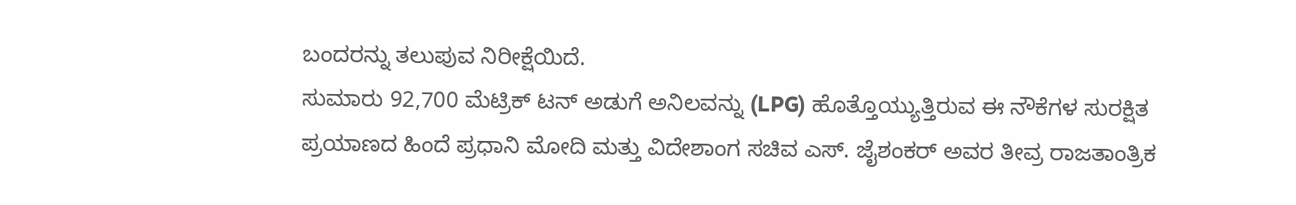ಬಂದರನ್ನು ತಲುಪುವ ನಿರೀಕ್ಷೆಯಿದೆ.
ಸುಮಾರು 92,700 ಮೆಟ್ರಿಕ್ ಟನ್ ಅಡುಗೆ ಅನಿಲವನ್ನು (LPG) ಹೊತ್ತೊಯ್ಯುತ್ತಿರುವ ಈ ನೌಕೆಗಳ ಸುರಕ್ಷಿತ ಪ್ರಯಾಣದ ಹಿಂದೆ ಪ್ರಧಾನಿ ಮೋದಿ ಮತ್ತು ವಿದೇಶಾಂಗ ಸಚಿವ ಎಸ್. ಜೈಶಂಕರ್ ಅವರ ತೀವ್ರ ರಾಜತಾಂತ್ರಿಕ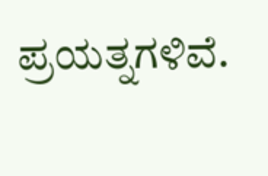ಪ್ರಯತ್ನಗಳಿವೆ.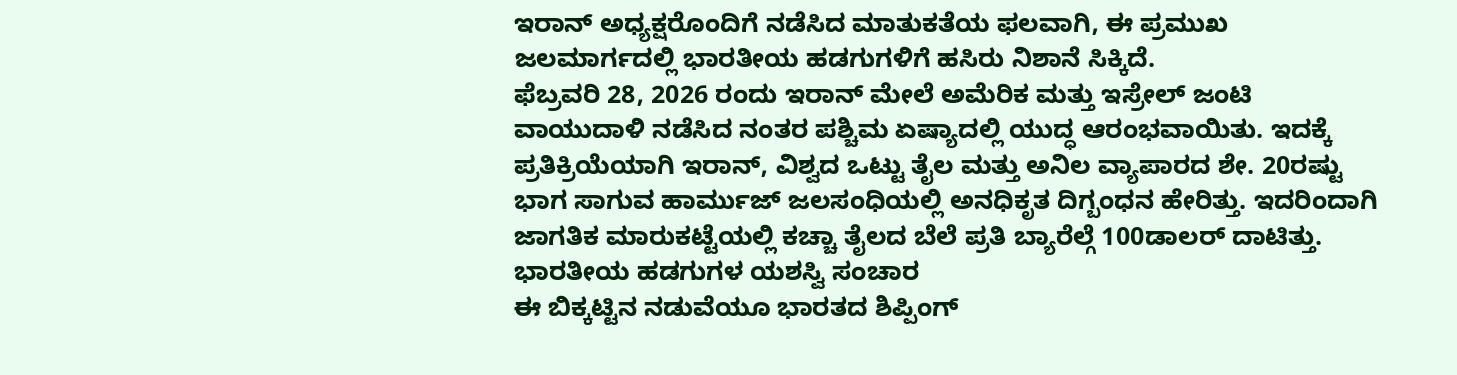ಇರಾನ್ ಅಧ್ಯಕ್ಷರೊಂದಿಗೆ ನಡೆಸಿದ ಮಾತುಕತೆಯ ಫಲವಾಗಿ, ಈ ಪ್ರಮುಖ ಜಲಮಾರ್ಗದಲ್ಲಿ ಭಾರತೀಯ ಹಡಗುಗಳಿಗೆ ಹಸಿರು ನಿಶಾನೆ ಸಿಕ್ಕಿದೆ.
ಫೆಬ್ರವರಿ 28, 2026 ರಂದು ಇರಾನ್ ಮೇಲೆ ಅಮೆರಿಕ ಮತ್ತು ಇಸ್ರೇಲ್ ಜಂಟಿ ವಾಯುದಾಳಿ ನಡೆಸಿದ ನಂತರ ಪಶ್ಚಿಮ ಏಷ್ಯಾದಲ್ಲಿ ಯುದ್ಧ ಆರಂಭವಾಯಿತು. ಇದಕ್ಕೆ ಪ್ರತಿಕ್ರಿಯೆಯಾಗಿ ಇರಾನ್, ವಿಶ್ವದ ಒಟ್ಟು ತೈಲ ಮತ್ತು ಅನಿಲ ವ್ಯಾಪಾರದ ಶೇ. 20ರಷ್ಟು ಭಾಗ ಸಾಗುವ ಹಾರ್ಮುಜ್ ಜಲಸಂಧಿಯಲ್ಲಿ ಅನಧಿಕೃತ ದಿಗ್ಬಂಧನ ಹೇರಿತ್ತು. ಇದರಿಂದಾಗಿ ಜಾಗತಿಕ ಮಾರುಕಟ್ಟೆಯಲ್ಲಿ ಕಚ್ಚಾ ತೈಲದ ಬೆಲೆ ಪ್ರತಿ ಬ್ಯಾರೆಲ್ಗೆ 100ಡಾಲರ್ ದಾಟಿತ್ತು.
ಭಾರತೀಯ ಹಡಗುಗಳ ಯಶಸ್ವಿ ಸಂಚಾರ
ಈ ಬಿಕ್ಕಟ್ಟಿನ ನಡುವೆಯೂ ಭಾರತದ ಶಿಪ್ಪಿಂಗ್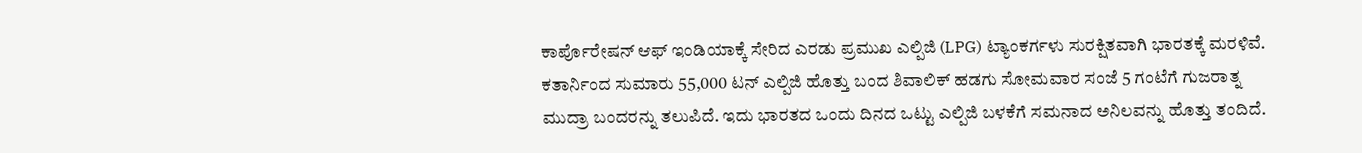ಕಾರ್ಪೊರೇಷನ್ ಆಫ್ ಇಂಡಿಯಾಕ್ಕೆ ಸೇರಿದ ಎರಡು ಪ್ರಮುಖ ಎಲ್ಪಿಜಿ (LPG) ಟ್ಯಾಂಕರ್ಗಳು ಸುರಕ್ಷಿತವಾಗಿ ಭಾರತಕ್ಕೆ ಮರಳಿವೆ. ಕತಾರ್ನಿಂದ ಸುಮಾರು 55,000 ಟನ್ ಎಲ್ಪಿಜಿ ಹೊತ್ತು ಬಂದ ಶಿವಾಲಿಕ್ ಹಡಗು ಸೋಮವಾರ ಸಂಜೆ 5 ಗಂಟೆಗೆ ಗುಜರಾತ್ನ ಮುದ್ರಾ ಬಂದರನ್ನು ತಲುಪಿದೆ. ಇದು ಭಾರತದ ಒಂದು ದಿನದ ಒಟ್ಟು ಎಲ್ಪಿಜಿ ಬಳಕೆಗೆ ಸಮನಾದ ಅನಿಲವನ್ನು ಹೊತ್ತು ತಂದಿದೆ.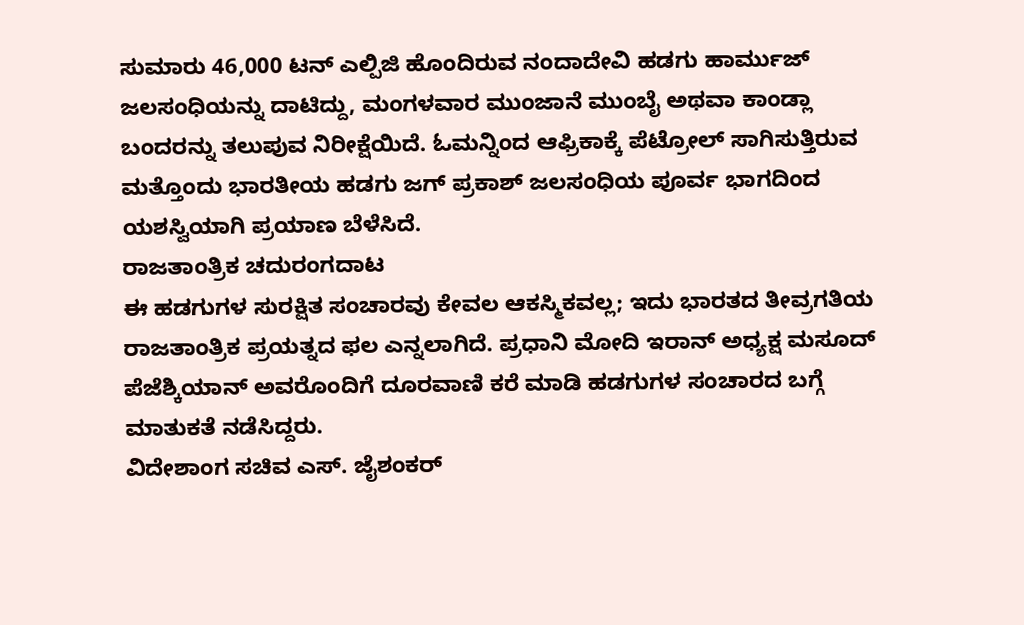ಸುಮಾರು 46,000 ಟನ್ ಎಲ್ಪಿಜಿ ಹೊಂದಿರುವ ನಂದಾದೇವಿ ಹಡಗು ಹಾರ್ಮುಜ್ ಜಲಸಂಧಿಯನ್ನು ದಾಟಿದ್ದು, ಮಂಗಳವಾರ ಮುಂಜಾನೆ ಮುಂಬೈ ಅಥವಾ ಕಾಂಡ್ಲಾ ಬಂದರನ್ನು ತಲುಪುವ ನಿರೀಕ್ಷೆಯಿದೆ. ಓಮನ್ನಿಂದ ಆಫ್ರಿಕಾಕ್ಕೆ ಪೆಟ್ರೋಲ್ ಸಾಗಿಸುತ್ತಿರುವ ಮತ್ತೊಂದು ಭಾರತೀಯ ಹಡಗು ಜಗ್ ಪ್ರಕಾಶ್ ಜಲಸಂಧಿಯ ಪೂರ್ವ ಭಾಗದಿಂದ ಯಶಸ್ವಿಯಾಗಿ ಪ್ರಯಾಣ ಬೆಳೆಸಿದೆ.
ರಾಜತಾಂತ್ರಿಕ ಚದುರಂಗದಾಟ
ಈ ಹಡಗುಗಳ ಸುರಕ್ಷಿತ ಸಂಚಾರವು ಕೇವಲ ಆಕಸ್ಮಿಕವಲ್ಲ; ಇದು ಭಾರತದ ತೀವ್ರಗತಿಯ ರಾಜತಾಂತ್ರಿಕ ಪ್ರಯತ್ನದ ಫಲ ಎನ್ನಲಾಗಿದೆ. ಪ್ರಧಾನಿ ಮೋದಿ ಇರಾನ್ ಅಧ್ಯಕ್ಷ ಮಸೂದ್ ಪೆಜೆಶ್ಕಿಯಾನ್ ಅವರೊಂದಿಗೆ ದೂರವಾಣಿ ಕರೆ ಮಾಡಿ ಹಡಗುಗಳ ಸಂಚಾರದ ಬಗ್ಗೆ ಮಾತುಕತೆ ನಡೆಸಿದ್ದರು.
ವಿದೇಶಾಂಗ ಸಚಿವ ಎಸ್. ಜೈಶಂಕರ್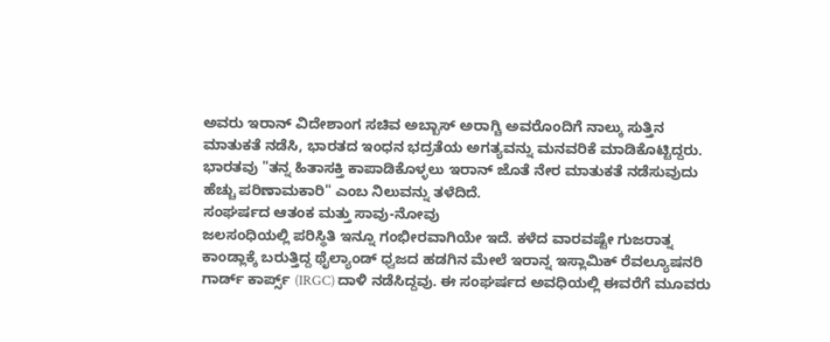ಅವರು ಇರಾನ್ ವಿದೇಶಾಂಗ ಸಚಿವ ಅಬ್ಬಾಸ್ ಅರಾಗ್ಚಿ ಅವರೊಂದಿಗೆ ನಾಲ್ಕು ಸುತ್ತಿನ ಮಾತುಕತೆ ನಡೆಸಿ, ಭಾರತದ ಇಂಧನ ಭದ್ರತೆಯ ಅಗತ್ಯವನ್ನು ಮನವರಿಕೆ ಮಾಡಿಕೊಟ್ಟಿದ್ದರು. ಭಾರತವು "ತನ್ನ ಹಿತಾಸಕ್ತಿ ಕಾಪಾಡಿಕೊಳ್ಳಲು ಇರಾನ್ ಜೊತೆ ನೇರ ಮಾತುಕತೆ ನಡೆಸುವುದು ಹೆಚ್ಚು ಪರಿಣಾಮಕಾರಿ" ಎಂಬ ನಿಲುವನ್ನು ತಳೆದಿದೆ.
ಸಂಘರ್ಷದ ಆತಂಕ ಮತ್ತು ಸಾವು-ನೋವು
ಜಲಸಂಧಿಯಲ್ಲಿ ಪರಿಸ್ಥಿತಿ ಇನ್ನೂ ಗಂಭೀರವಾಗಿಯೇ ಇದೆ. ಕಳೆದ ವಾರವಷ್ಟೇ ಗುಜರಾತ್ನ ಕಾಂಡ್ಲಾಕ್ಕೆ ಬರುತ್ತಿದ್ದ ಥೈಲ್ಯಾಂಡ್ ಧ್ವಜದ ಹಡಗಿನ ಮೇಲೆ ಇರಾನ್ನ ಇಸ್ಲಾಮಿಕ್ ರೆವಲ್ಯೂಷನರಿ ಗಾರ್ಡ್ ಕಾರ್ಪ್ಸ್ (IRGC) ದಾಳಿ ನಡೆಸಿದ್ದವು. ಈ ಸಂಘರ್ಷದ ಅವಧಿಯಲ್ಲಿ ಈವರೆಗೆ ಮೂವರು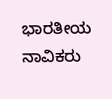ಭಾರತೀಯ ನಾವಿಕರು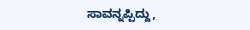ಸಾವನ್ನಪ್ಪಿದ್ದು,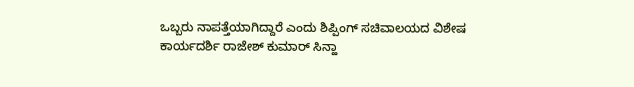ಒಬ್ಬರು ನಾಪತ್ತೆಯಾಗಿದ್ದಾರೆ ಎಂದು ಶಿಪ್ಪಿಂಗ್ ಸಚಿವಾಲಯದ ವಿಶೇಷ ಕಾರ್ಯದರ್ಶಿ ರಾಜೇಶ್ ಕುಮಾರ್ ಸಿನ್ಹಾ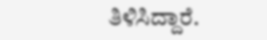ತಿಳಿಸಿದ್ದಾರೆ.